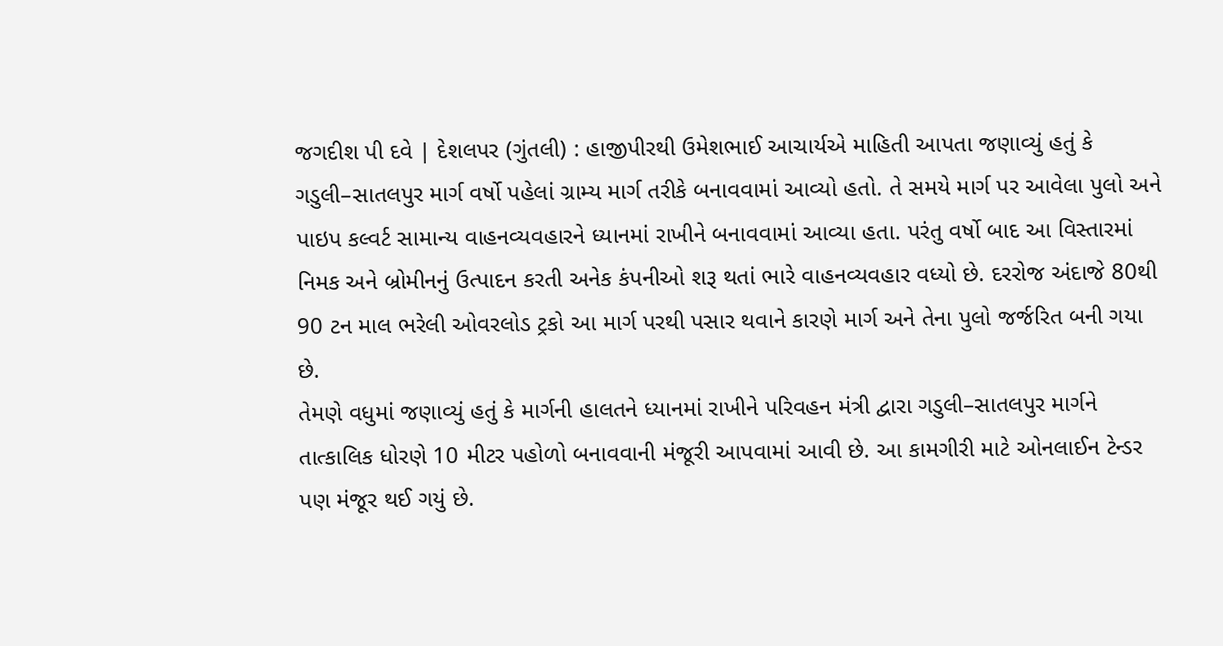જગદીશ પી દવે | દેશલપર (ગુંતલી) : હાજીપીરથી ઉમેશભાઈ આચાર્યએ માહિતી આપતા જણાવ્યું હતું કે ગડુલી–સાતલપુર માર્ગ વર્ષો પહેલાં ગ્રામ્ય માર્ગ તરીકે બનાવવામાં આવ્યો હતો. તે સમયે માર્ગ પર આવેલા પુલો અને પાઇપ કલ્વર્ટ સામાન્ય વાહનવ્યવહારને ધ્યાનમાં રાખીને બનાવવામાં આવ્યા હતા. પરંતુ વર્ષો બાદ આ વિસ્તારમાં નિમક અને બ્રોમીનનું ઉત્પાદન કરતી અનેક કંપનીઓ શરૂ થતાં ભારે વાહનવ્યવહાર વધ્યો છે. દરરોજ અંદાજે 80થી 90 ટન માલ ભરેલી ઓવરલોડ ટ્રકો આ માર્ગ પરથી પસાર થવાને કારણે માર્ગ અને તેના પુલો જર્જરિત બની ગયા છે.
તેમણે વધુમાં જણાવ્યું હતું કે માર્ગની હાલતને ધ્યાનમાં રાખીને પરિવહન મંત્રી દ્વારા ગડુલી–સાતલપુર માર્ગને તાત્કાલિક ધોરણે 10 મીટર પહોળો બનાવવાની મંજૂરી આપવામાં આવી છે. આ કામગીરી માટે ઓનલાઈન ટેન્ડર પણ મંજૂર થઈ ગયું છે.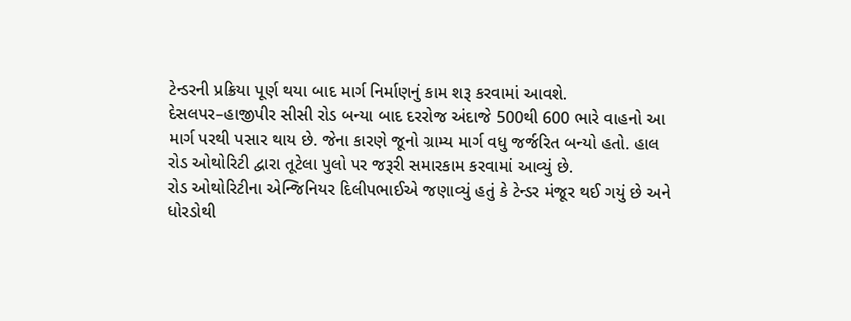ટેન્ડરની પ્રક્રિયા પૂર્ણ થયા બાદ માર્ગ નિર્માણનું કામ શરૂ કરવામાં આવશે.
દેસલપર–હાજીપીર સીસી રોડ બન્યા બાદ દરરોજ અંદાજે 500થી 600 ભારે વાહનો આ માર્ગ પરથી પસાર થાય છે. જેના કારણે જૂનો ગ્રામ્ય માર્ગ વધુ જર્જરિત બન્યો હતો. હાલ રોડ ઓથોરિટી દ્વારા તૂટેલા પુલો પર જરૂરી સમારકામ કરવામાં આવ્યું છે.
રોડ ઓથોરિટીના એન્જિનિયર દિલીપભાઈએ જણાવ્યું હતું કે ટેન્ડર મંજૂર થઈ ગયું છે અને ધોરડોથી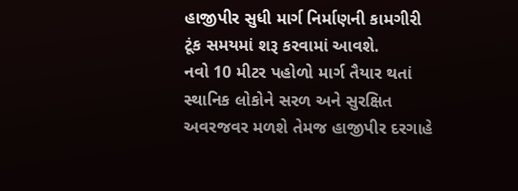હાજીપીર સુધી માર્ગ નિર્માણની કામગીરી ટૂંક સમયમાં શરૂ કરવામાં આવશે.
નવો 10 મીટર પહોળો માર્ગ તૈયાર થતાં સ્થાનિક લોકોને સરળ અને સુરક્ષિત અવરજવર મળશે તેમજ હાજીપીર દરગાહે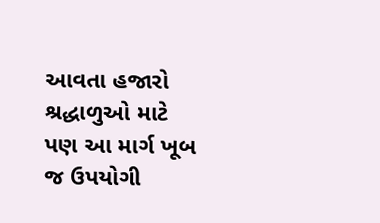આવતા હજારો શ્રદ્ધાળુઓ માટે પણ આ માર્ગ ખૂબ જ ઉપયોગી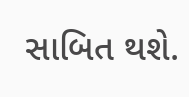સાબિત થશે.